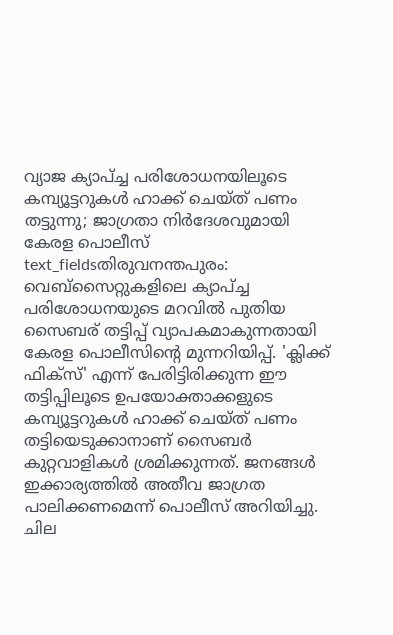വ്യാജ ക്യാപ്ച്ച പരിശോധനയിലൂടെ കമ്പ്യൂട്ടറുകൾ ഹാക്ക് ചെയ്ത് പണം തട്ടുന്നു; ജാഗ്രതാ നിർദേശവുമായി കേരള പൊലീസ്
text_fieldsതിരുവനന്തപുരം: വെബ്സൈറ്റുകളിലെ ക്യാപ്ച്ച പരിശോധനയുടെ മറവിൽ പുതിയ സൈബര് തട്ടിപ്പ് വ്യാപകമാകുന്നതായി കേരള പൊലീസിന്റെ മുന്നറിയിപ്പ്. 'ക്ലിക്ക് ഫിക്സ്' എന്ന് പേരിട്ടിരിക്കുന്ന ഈ തട്ടിപ്പിലൂടെ ഉപയോക്താക്കളുടെ കമ്പ്യൂട്ടറുകൾ ഹാക്ക് ചെയ്ത് പണം തട്ടിയെടുക്കാനാണ് സൈബർ കുറ്റവാളികൾ ശ്രമിക്കുന്നത്. ജനങ്ങൾ ഇക്കാര്യത്തിൽ അതീവ ജാഗ്രത പാലിക്കണമെന്ന് പൊലീസ് അറിയിച്ചു.
ചില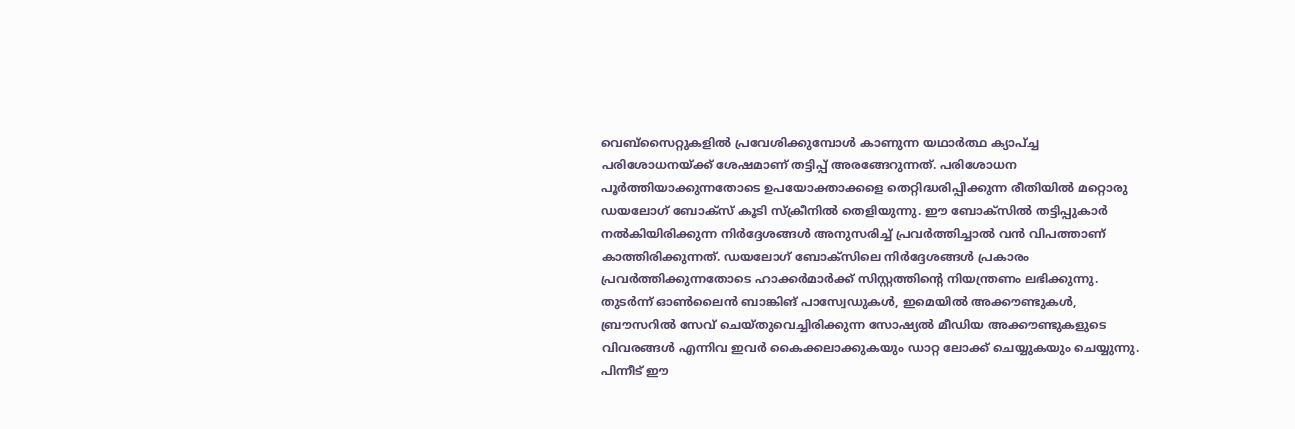വെബ്സൈറ്റുകളിൽ പ്രവേശിക്കുമ്പോൾ കാണുന്ന യഥാർത്ഥ ക്യാപ്ച്ച പരിശോധനയ്ക്ക് ശേഷമാണ് തട്ടിപ്പ് അരങ്ങേറുന്നത്. പരിശോധന പൂർത്തിയാക്കുന്നതോടെ ഉപയോക്താക്കളെ തെറ്റിദ്ധരിപ്പിക്കുന്ന രീതിയിൽ മറ്റൊരു ഡയലോഗ് ബോക്സ് കൂടി സ്ക്രീനിൽ തെളിയുന്നു. ഈ ബോക്സിൽ തട്ടിപ്പുകാർ നൽകിയിരിക്കുന്ന നിർദ്ദേശങ്ങൾ അനുസരിച്ച് പ്രവർത്തിച്ചാൽ വൻ വിപത്താണ് കാത്തിരിക്കുന്നത്. ഡയലോഗ് ബോക്സിലെ നിർദ്ദേശങ്ങൾ പ്രകാരം പ്രവർത്തിക്കുന്നതോടെ ഹാക്കർമാർക്ക് സിസ്റ്റത്തിന്റെ നിയന്ത്രണം ലഭിക്കുന്നു. തുടർന്ന് ഓൺലൈൻ ബാങ്കിങ് പാസ്വേഡുകൾ, ഇമെയിൽ അക്കൗണ്ടുകൾ, ബ്രൗസറിൽ സേവ് ചെയ്തുവെച്ചിരിക്കുന്ന സോഷ്യൽ മീഡിയ അക്കൗണ്ടുകളുടെ വിവരങ്ങൾ എന്നിവ ഇവർ കൈക്കലാക്കുകയും ഡാറ്റ ലോക്ക് ചെയ്യുകയും ചെയ്യുന്നു. പിന്നീട് ഈ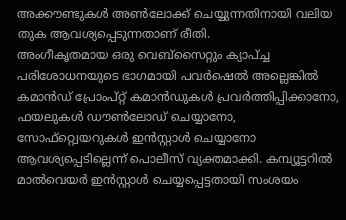അക്കൗണ്ടുകൾ അൺലോക്ക് ചെയ്യുന്നതിനായി വലിയ തുക ആവശ്യപ്പെടുന്നതാണ് രീതി.
അംഗീകൃതമായ ഒരു വെബ്സൈറ്റും ക്യാപ്ച്ച പരിശോധനയുടെ ഭാഗമായി പവർഷെൽ അല്ലെങ്കിൽ കമാൻഡ് പ്രോംപ്റ്റ് കമാൻഡുകൾ പ്രവർത്തിപ്പിക്കാനോ, ഫയലുകൾ ഡൗൺലോഡ് ചെയ്യാനോ, സോഫ്റ്റ്വെയറുകൾ ഇൻസ്റ്റാൾ ചെയ്യാനോ ആവശ്യപ്പെടില്ലെന്ന് പൊലീസ് വ്യക്തമാക്കി. കമ്പ്യൂട്ടറിൽ മാൽവെയർ ഇൻസ്റ്റാൾ ചെയ്യപ്പെട്ടതായി സംശയം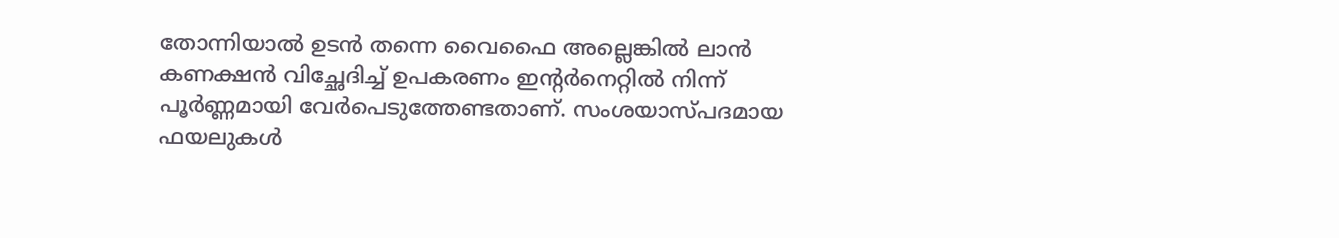തോന്നിയാൽ ഉടൻ തന്നെ വൈഫൈ അല്ലെങ്കിൽ ലാൻ കണക്ഷൻ വിച്ഛേദിച്ച് ഉപകരണം ഇന്റർനെറ്റിൽ നിന്ന് പൂർണ്ണമായി വേർപെടുത്തേണ്ടതാണ്. സംശയാസ്പദമായ ഫയലുകൾ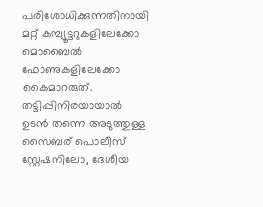പരിശോധിക്കുന്നതിനായി മറ്റ് കമ്പ്യൂട്ടറുകളിലേക്കോ മൊബൈൽ ഫോണുകളിലേക്കോ കൈമാറരുത്. തട്ടിപ്പിനിരയായാൽ ഉടൻ തന്നെ അടുത്തുള്ള സൈബര് പൊലീസ് സ്റ്റേഷനിലോ, ദേശീയ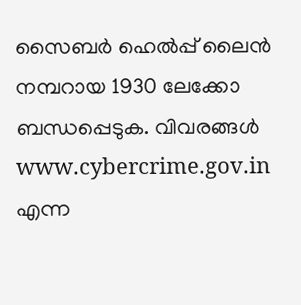സൈബർ ഹെൽപ്പ് ലൈൻ നമ്പറായ 1930 ലേക്കോ ബന്ധപ്പെടുക. വിവരങ്ങൾ www.cybercrime.gov.in എന്ന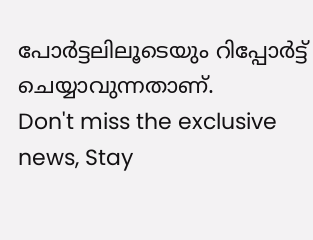പോർട്ടലിലൂടെയും റിപ്പോർട്ട് ചെയ്യാവുന്നതാണ്.
Don't miss the exclusive news, Stay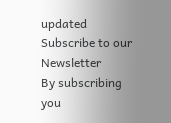updated
Subscribe to our Newsletter
By subscribing you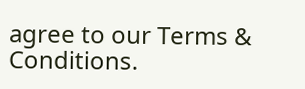agree to our Terms & Conditions.